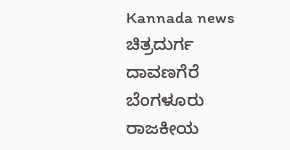Kannada news ಚಿತ್ರದುರ್ಗ ದಾವಣಗೆರೆ ಬೆಂಗಳೂರು ರಾಜಕೀಯ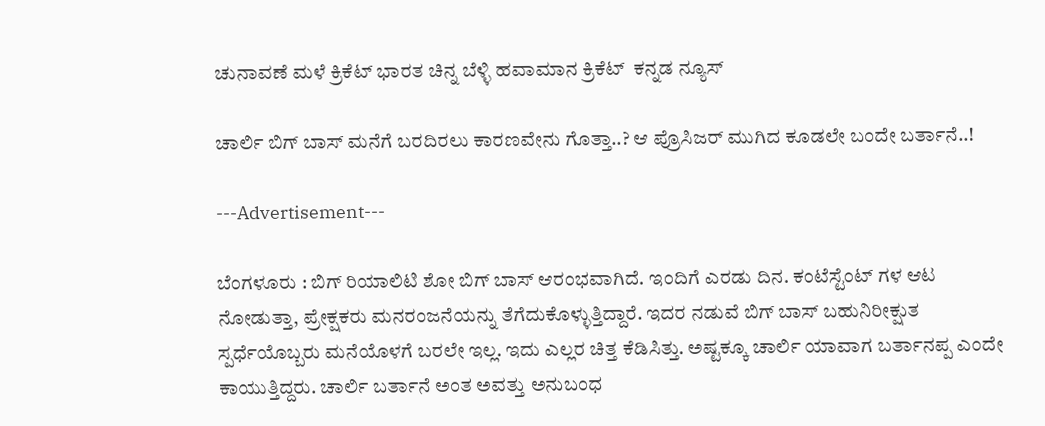ಚುನಾವಣೆ ಮಳೆ ಕ್ರಿಕೆಟ್ ಭಾರತ ಚಿನ್ನ ಬೆಳ್ಳಿ ಹವಾಮಾನ ಕ್ರಿಕೆಟ್  ಕನ್ನಡ ನ್ಯೂಸ್

ಚಾರ್ಲಿ ಬಿಗ್ ಬಾಸ್ ಮನೆಗೆ ಬರದಿರಲು ಕಾರಣವೇನು ಗೊತ್ತಾ..? ಆ ಪ್ರೊಸಿಜರ್ ಮುಗಿದ ಕೂಡಲೇ ಬಂದೇ ಬರ್ತಾನೆ..!

---Advertisement---

ಬೆಂಗಳೂರು : ಬಿಗ್ ರಿಯಾಲಿಟಿ ಶೋ ಬಿಗ್ ಬಾಸ್ ಆರಂಭವಾಗಿದೆ. ಇಂದಿಗೆ ಎರಡು ದಿನ. ಕಂಟೆಸ್ಟೆಂಟ್ ಗಳ ಆಟ ನೋಡುತ್ತಾ, ಪ್ರೇಕ್ಷಕರು ಮನರಂಜನೆಯನ್ನು ತೆಗೆದುಕೊಳ್ಳುತ್ತಿದ್ದಾರೆ. ಇದರ ನಡುವೆ ಬಿಗ್ ಬಾಸ್ ಬಹುನಿರೀಕ್ಷುತ ಸ್ಪರ್ಧೆಯೊಬ್ಬರು ಮನೆಯೊಳಗೆ ಬರಲೇ ಇಲ್ಲ. ಇದು ಎಲ್ಲರ ಚಿತ್ತ ಕೆಡಿಸಿತ್ತು. ಅಷ್ಟಕ್ಕೂ ಚಾರ್ಲಿ ಯಾವಾಗ ಬರ್ತಾನಪ್ಪ ಎಂದೇ ಕಾಯುತ್ತಿದ್ದರು. ಚಾರ್ಲಿ ಬರ್ತಾನೆ ಅಂತ ಅವತ್ತು ಅನುಬಂಧ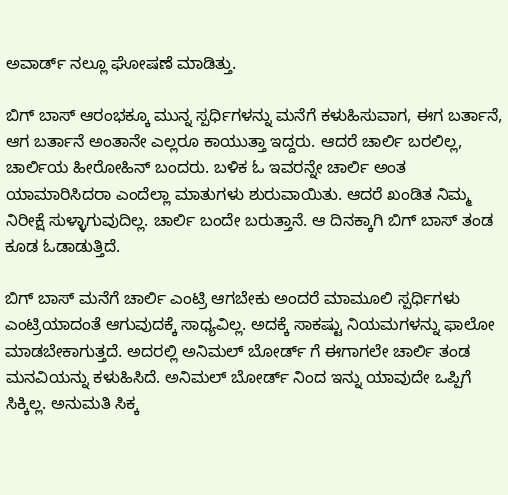ಅವಾರ್ಡ್ ನಲ್ಲೂ ಘೋಷಣೆ ಮಾಡಿತ್ತು.

ಬಿಗ್ ಬಾಸ್ ಆರಂಭಕ್ಕೂ ಮುನ್ನ ಸ್ಪರ್ಧಿಗಳನ್ನು ಮನೆಗೆ ಕಳುಹಿಸುವಾಗ, ಈಗ ಬರ್ತಾನೆ, ಆಗ ಬರ್ತಾನೆ ಅಂತಾನೇ ಎಲ್ಲರೂ ಕಾಯುತ್ತಾ ಇದ್ದರು. ಆದರೆ ಚಾರ್ಲಿ ಬರಲಿಲ್ಲ, ಚಾರ್ಲಿಯ ಹೀರೋಹಿನ್ ಬಂದರು. ಬಳಿಕ ಓ ಇವರನ್ನೇ ಚಾರ್ಲಿ ಅಂತ ಯಾಮಾರಿಸಿದರಾ ಎಂದೆಲ್ಲಾ ಮಾತುಗಳು ಶುರುವಾಯಿತು. ಆದರೆ ಖಂಡಿತ ನಿಮ್ಮ ನಿರೀಕ್ಷೆ ಸುಳ್ಳಾಗುವುದಿಲ್ಲ. ಚಾರ್ಲಿ ಬಂದೇ ಬರುತ್ತಾನೆ. ಆ ದಿನಕ್ಕಾಗಿ ಬಿಗ್ ಬಾಸ್ ತಂಡ ಕೂಡ ಓಡಾಡುತ್ತಿದೆ.

ಬಿಗ್ ಬಾಸ್ ಮನೆಗೆ ಚಾರ್ಲಿ ಎಂಟ್ರಿ ಆಗಬೇಕು ಅಂದರೆ ಮಾಮೂಲಿ ಸ್ಪರ್ಧಿಗಳು ಎಂಟ್ರಿಯಾದಂತೆ ಆಗುವುದಕ್ಕೆ ಸಾಧ್ಯವಿಲ್ಲ. ಅದಕ್ಕೆ ಸಾಕಷ್ಟು ನಿಯಮಗಳನ್ನು ಫಾಲೋ ಮಾಡಬೇಕಾಗುತ್ತದೆ. ಅದರಲ್ಲಿ ಅನಿಮಲ್ ಬೋರ್ಡ್ ಗೆ ಈಗಾಗಲೇ ಚಾರ್ಲಿ ತಂಡ ಮನವಿಯನ್ನು ಕಳುಹಿಸಿದೆ. ಅನಿಮಲ್ ಬೋರ್ಡ್ ನಿಂದ ಇನ್ನು ಯಾವುದೇ ಒಪ್ಪಿಗೆ ಸಿಕ್ಕಿಲ್ಲ. ಅನುಮತಿ ಸಿಕ್ಕ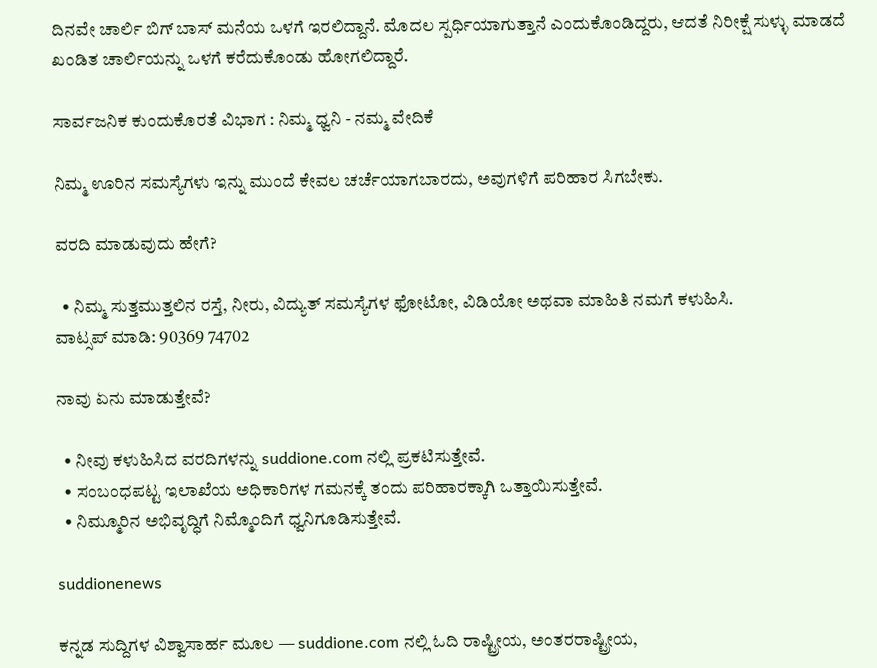ದಿನವೇ ಚಾರ್ಲಿ ಬಿಗ್ ಬಾಸ್ ಮನೆಯ ಒಳಗೆ ಇರಲಿದ್ದಾನೆ. ಮೊದಲ ಸ್ಪರ್ಧಿಯಾಗುತ್ತಾನೆ ಎಂದುಕೊಂಡಿದ್ದರು, ಆದತೆ ನಿರೀಕ್ಷೆ ಸುಳ್ಳು ಮಾಡದೆ ಖಂಡಿತ ಚಾರ್ಲಿಯನ್ನು ಒಳಗೆ ಕರೆದುಕೊಂಡು ಹೋಗಲಿದ್ದಾರೆ.

ಸಾರ್ವಜನಿಕ ಕುಂದುಕೊರತೆ ವಿಭಾಗ : ನಿಮ್ಮ ಧ್ವನಿ - ನಮ್ಮ ವೇದಿಕೆ

ನಿಮ್ಮ ಊರಿನ ಸಮಸ್ಯೆಗಳು ಇನ್ನು ಮುಂದೆ ಕೇವಲ ಚರ್ಚೆಯಾಗಬಾರದು, ಅವುಗಳಿಗೆ ಪರಿಹಾರ ಸಿಗಬೇಕು.

ವರದಿ ಮಾಡುವುದು ಹೇಗೆ?

  • ನಿಮ್ಮ ಸುತ್ತಮುತ್ತಲಿನ ರಸ್ತೆ, ನೀರು, ವಿದ್ಯುತ್ ಸಮಸ್ಯೆಗಳ ಫೋಟೋ, ವಿಡಿಯೋ ಅಥವಾ ಮಾಹಿತಿ ನಮಗೆ ಕಳುಹಿಸಿ.
ವಾಟ್ಸಪ್ ಮಾಡಿ: 90369 74702

ನಾವು ಏನು ಮಾಡುತ್ತೇವೆ?

  • ನೀವು ಕಳುಹಿಸಿದ ವರದಿಗಳನ್ನು suddione.com ನಲ್ಲಿ ಪ್ರಕಟಿಸುತ್ತೇವೆ.
  • ಸಂಬಂಧಪಟ್ಟ ಇಲಾಖೆಯ ಅಧಿಕಾರಿಗಳ ಗಮನಕ್ಕೆ ತಂದು ಪರಿಹಾರಕ್ಕಾಗಿ ಒತ್ತಾಯಿಸುತ್ತೇವೆ.
  • ನಿಮ್ಮೂರಿನ ಅಭಿವೃದ್ಧಿಗೆ ನಿಮ್ಮೊಂದಿಗೆ ಧ್ವನಿಗೂಡಿಸುತ್ತೇವೆ.

suddionenews

ಕನ್ನಡ ಸುದ್ದಿಗಳ ವಿಶ್ವಾಸಾರ್ಹ ಮೂಲ — suddione.com ನಲ್ಲಿ ಓದಿ ರಾಷ್ಟ್ರೀಯ, ಅಂತರರಾಷ್ಟ್ರೀಯ,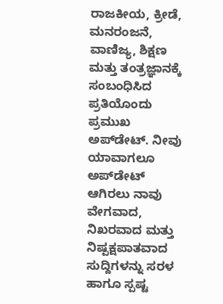ರಾಜಕೀಯ, ಕ್ರೀಡೆ, ಮನರಂಜನೆ, ವಾಣಿಜ್ಯ, ಶಿಕ್ಷಣ ಮತ್ತು ತಂತ್ರಜ್ಞಾನಕ್ಕೆ ಸಂಬಂಧಿಸಿದ ಪ್ರತಿಯೊಂದು ಪ್ರಮುಖ ಅಪ್‌ಡೇಟ್. ನೀವು ಯಾವಾಗಲೂ ಅಪ್‌ಡೇಟ್ ಆಗಿರಲು ನಾವು ವೇಗವಾದ, ನಿಖರವಾದ ಮತ್ತು ನಿಷ್ಪಕ್ಷಪಾತವಾದ ಸುದ್ದಿಗಳನ್ನು ಸರಳ ಹಾಗೂ ಸ್ಪಷ್ಟ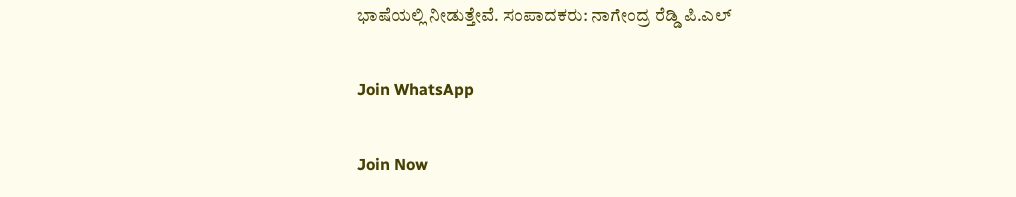ಭಾಷೆಯಲ್ಲಿ ನೀಡುತ್ತೇವೆ. ಸಂಪಾದಕರು: ನಾಗೇಂದ್ರ ರೆಡ್ಡಿ ಪಿ.ಎಲ್

Join WhatsApp

Join Now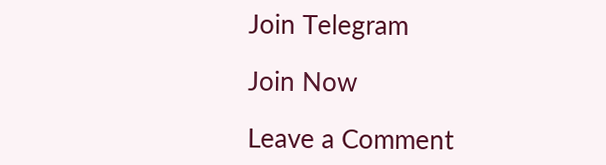Join Telegram

Join Now

Leave a Comment